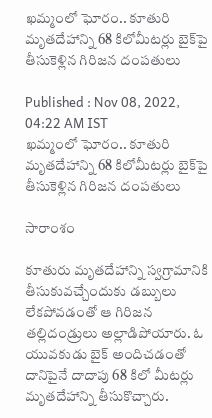ఖమ్మంలో ఘోరం.. కూతురి మృతదేహాన్ని 68 కిలోమీటర్లు బైక్‌పై తీసుకెళ్లిన గిరిజన దంపతులు

Published : Nov 08, 2022, 04:22 AM IST
ఖమ్మంలో ఘోరం.. కూతురి మృతదేహాన్ని 68 కిలోమీటర్లు బైక్‌పై తీసుకెళ్లిన గిరిజన దంపతులు

సారాంశం

కూతురు మృతదేహాన్ని స్వగ్రామానికి తీసుకువచ్చేందుకు డబ్బులు లేకపోవడంతో ఆ గిరిజన తల్లిదండ్రులు అల్లాడిపోయారు. ఓ యువకుడు బైక్ అందిచడంతో దానిపైనే దాదాపు 68 కిలో మీటర్లు మృతదేహాన్ని తీసుకొచ్చారు.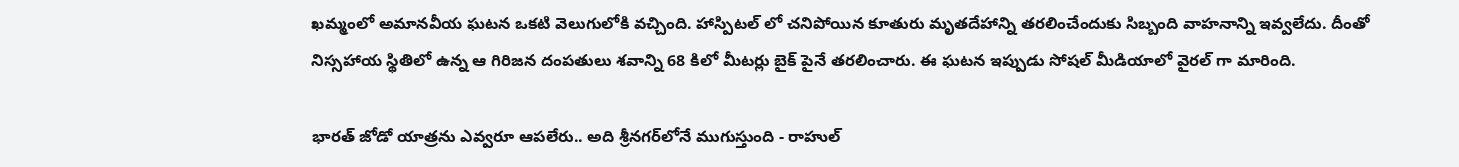ఖమ్మంలో అమానవీయ ఘటన ఒకటి వెలుగులోకి వచ్చింది. హాస్పిటల్ లో చనిపోయిన కూతురు మృతదేహాన్ని తరలించేందుకు సిబ్బంది వాహనాన్ని ఇవ్వలేదు. దీంతో నిస్సహాయ స్థితిలో ఉన్న ఆ గిరిజన దంపతులు శవాన్ని 68 కిలో మీటర్లు బైక్ పైనే తరలించారు. ఈ ఘటన ఇప్పుడు సోషల్ మీడియాలో వైరల్ గా మారింది.

భారత్ జోడో యాత్రను ఎవ్వరూ ఆపలేరు.. అది శ్రీనగర్‌లోనే ముగుస్తుంది - రాహుల్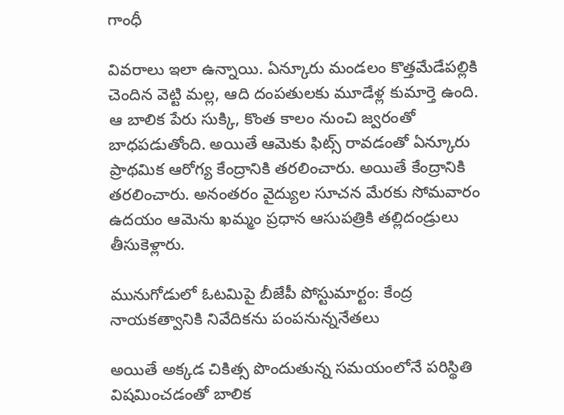గాంధీ

వివరాలు ఇలా ఉన్నాయి. ఏన్కూరు మండలం కొత్తమేడేపల్లికి చెందిన వెట్టి మల్ల, ఆది దంపతులకు మూడేళ్ల కుమార్తె ఉంది. ఆ బాలిక పేరు సుక్కి, కొంత కాలం నుంచి జ్వరంతో బాధపడుతోంది. అయితే ఆమెకు ఫిట్స్ రావడంతో ఏన్కూరు ప్రాథమిక ఆరోగ్య కేంద్రానికి తరలించారు. అయితే కేంద్రానికి తరలించారు. అనంతరం వైద్యుల సూచన మేరకు సోమవారం ఉదయం ఆమెను ఖమ్మం ప్రధాన ఆసుపత్రికి తల్లిదండ్రులు తీసుకెళ్లారు.

మునుగోడులో ఓటమిపై బీజేపీ పోస్టుమార్టం: కేంద్ర నాయకత్వానికి నివేదికను పంపనున్ననేతలు

అయితే అక్కడ చికిత్స పొందుతున్న సమయంలోనే పరిస్థితి విషమించడంతో బాలిక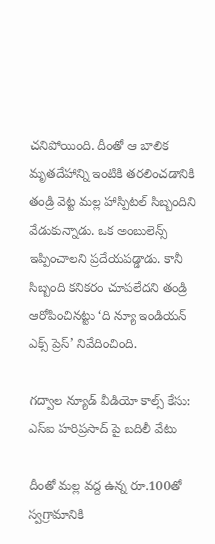చనిపోయింది. దీంతో ఆ బాలిక మృతదేహాన్ని ఇంటికి తరలించడానికి తండ్రి వెట్ట మల్ల హాస్పిటల్ సిబ్బందిని వేడుకున్నాడు. ఒక అంబులెన్స్ ఇప్పించాలని ప్రదేయపడ్డాడు. కానీ సిబ్బంది కనికరం చూపలేదని తండ్రి ఆరోపించినట్టు ‘ది న్యూ ఇండియన్ ఎక్స్ ప్రెస్’ నివేదించింది.

గద్వాల న్యూడ్ వీడియో కాల్స్ కేసు: ఎస్ఐ హరిప్రసాద్ పై బదిలీ వేటు

దీంతో మల్ల వద్ద ఉన్న రూ.100తో స్వగ్రామానికి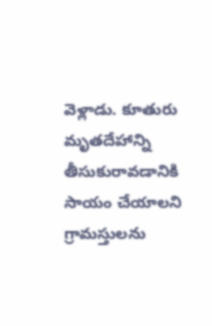వెళ్లాడు. కూతురు మృతదేహాన్ని తీసుకురావడానికి సాయం చేయాలని గ్రామస్తులను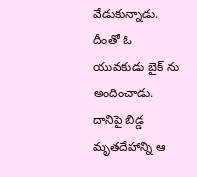వేడుకున్నాడు. దీంతో ఓ యువకుడు బైక్ ను అందించాడు. దానిపై బిడ్డ మృతదేహాన్ని ఆ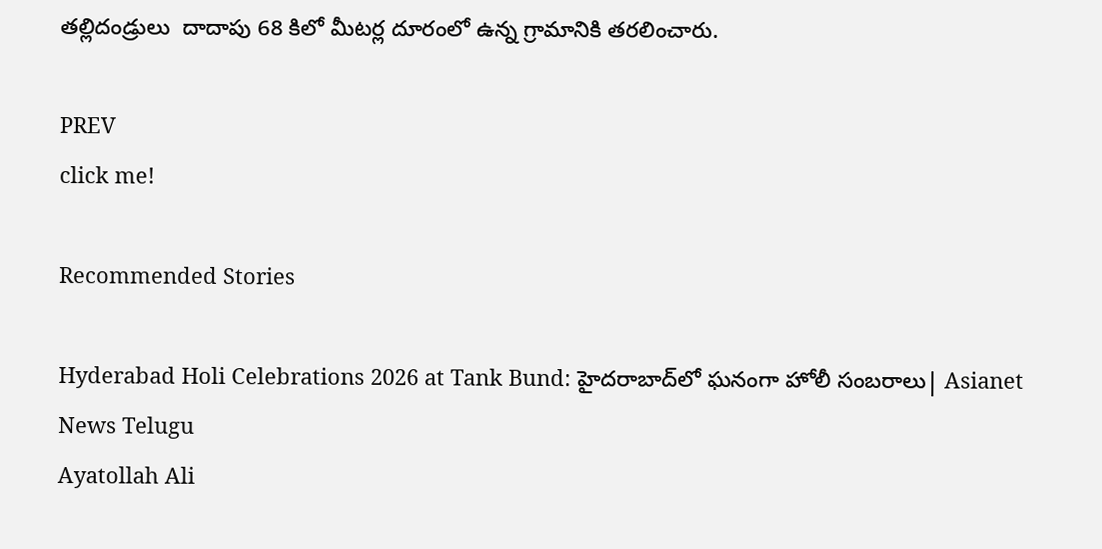తల్లిదండ్రులు  దాదాపు 68 కిలో మీటర్ల దూరంలో ఉన్న గ్రామానికి తరలించారు.

PREV
click me!

Recommended Stories

Hyderabad Holi Celebrations 2026 at Tank Bund: హైదరాబాద్‌లో ఘనంగా హోలీ సంబరాలు| Asianet News Telugu
Ayatollah Ali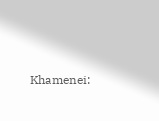Khamenei: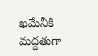ఖమేనీకి మద్దతుగా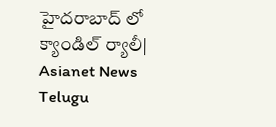హైదరాబాద్ లో క్యాండిల్ ర్యాలీ| Asianet News Telugu